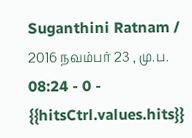Suganthini Ratnam / 2016 நவம்பர் 23 , மு.ப. 08:24 - 0 - {{hitsCtrl.values.hits}}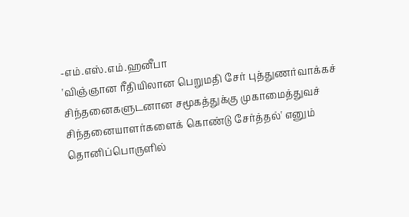-எம்.எஸ்.எம்.ஹனீபா
'விஞ்ஞான ரீதியிலான பெறுமதி சேர் புத்துணர்வாக்கச் சிந்தனைகளுடனான சமூகத்துக்கு முகாமைத்துவச் சிந்தனையாளர்களைக் கொண்டு சேர்த்தல்' எனும் தொனிப்பொருளில்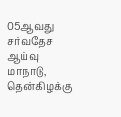05ஆவது சர்வதேச ஆய்வு மாநாடு, தென்கிழக்கு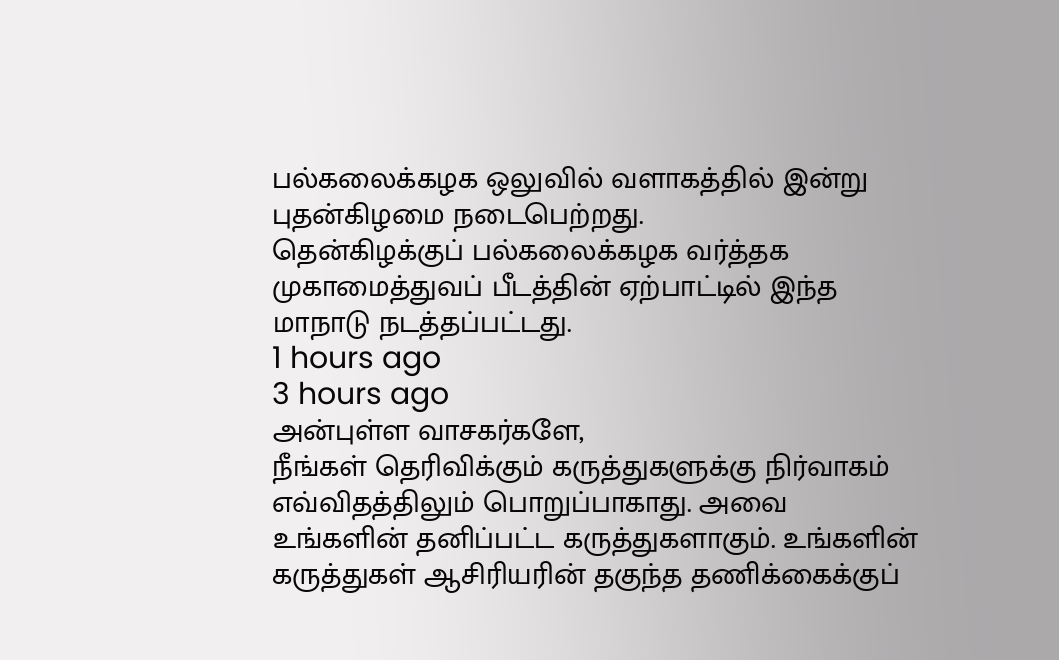பல்கலைக்கழக ஒலுவில் வளாகத்தில் இன்று புதன்கிழமை நடைபெற்றது.
தென்கிழக்குப் பல்கலைக்கழக வர்த்தக முகாமைத்துவப் பீடத்தின் ஏற்பாட்டில் இந்த மாநாடு நடத்தப்பட்டது.
1 hours ago
3 hours ago
அன்புள்ள வாசகர்களே,
நீங்கள் தெரிவிக்கும் கருத்துகளுக்கு நிர்வாகம் எவ்விதத்திலும் பொறுப்பாகாது. அவை உங்களின் தனிப்பட்ட கருத்துகளாகும். உங்களின் கருத்துகள் ஆசிரியரின் தகுந்த தணிக்கைக்குப்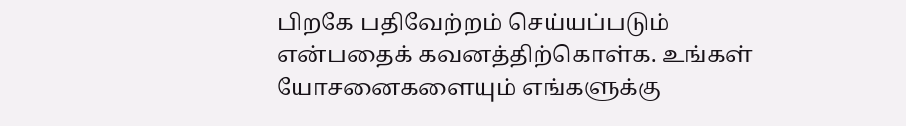பிறகே பதிவேற்றம் செய்யப்படும் என்பதைக் கவனத்திற்கொள்க. உங்கள் யோசனைகளையும் எங்களுக்கு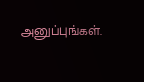அனுப்புங்கள்.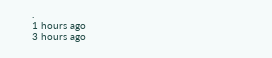.
1 hours ago
3 hours ago